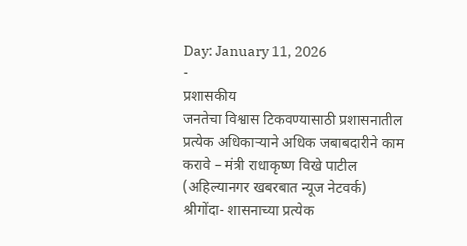Day: January 11, 2026
-
प्रशासकीय
जनतेचा विश्वास टिकवण्यासाठी प्रशासनातील प्रत्येक अधिकाऱ्याने अधिक जबाबदारीने काम करावे – मंत्री राधाकृष्ण विखे पाटील
(अहिल्यानगर खबरबात न्यूज नेटवर्क) श्रीगोंदा- शासनाच्या प्रत्येक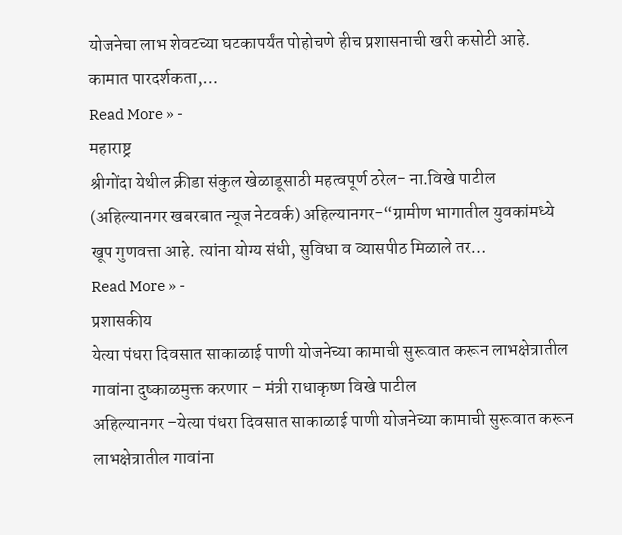योजनेचा लाभ शेवटच्या घटकापर्यंत पोहोचणे हीच प्रशासनाची खरी कसोटी आहे. कामात पारदर्शकता,…
Read More » -
महाराष्ट्र
श्रीगोंदा येथील क्रीडा संकुल खेळाडूसाठी महत्वपूर्ण ठरेल- ना.विखे पाटील
(अहिल्यानगर खबरबात न्यूज नेटवर्क) अहिल्यानगर-“ग्रामीण भागातील युवकांमध्ये खूप गुणवत्ता आहे. त्यांना योग्य संधी, सुविधा व व्यासपीठ मिळाले तर…
Read More » -
प्रशासकीय
येत्या पंधरा दिवसात साकाळाई पाणी योजनेच्या कामाची सुरूवात करून लाभक्षेत्रातील गावांना दुष्काळमुक्त करणार – मंत्री राधाकृष्ण विखे पाटील
अहिल्यानगर –येत्या पंधरा दिवसात साकाळाई पाणी योजनेच्या कामाची सुरूवात करून लाभक्षेत्रातील गावांना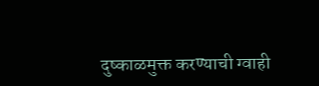दुष्काळमुक्त करण्याची ग्वाही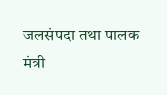जलसंपदा तथा पालक मंत्री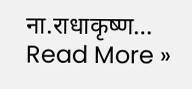ना.राधाकृष्ण…
Read More »